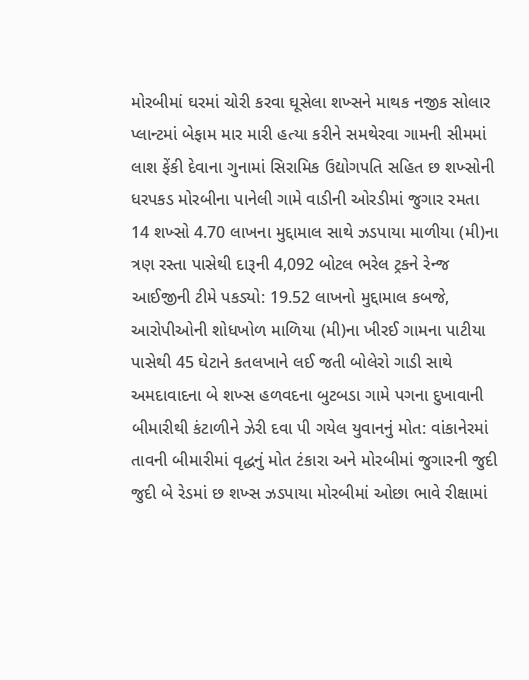મોરબીમાં ઘરમાં ચોરી કરવા ઘૂસેલા શખ્સને માથક નજીક સોલાર પ્લાન્ટમાં બેફામ માર મારી હત્યા કરીને સમથેરવા ગામની સીમમાં લાશ ફેંકી દેવાના ગુનામાં સિરામિક ઉદ્યોગપતિ સહિત છ શખ્સોની ધરપકડ મોરબીના પાનેલી ગામે વાડીની ઓરડીમાં જુગાર રમતા 14 શખ્સો 4.70 લાખના મુદ્દામાલ સાથે ઝડપાયા માળીયા (મી)ના ત્રણ રસ્તા પાસેથી દારૂની 4,092 બોટલ ભરેલ ટ્રકને રેન્જ આઈજીની ટીમે પકડ્યો: 19.52 લાખનો મુદ્દામાલ કબજે, આરોપીઓની શોધખોળ માળિયા (મી)ના ખીરઈ ગામના પાટીયા પાસેથી 45 ઘેટાને કતલખાને લઈ જતી બોલેરો ગાડી સાથે અમદાવાદના બે શખ્સ હળવદના બુટબડા ગામે પગના દુખાવાની બીમારીથી કંટાળીને ઝેરી દવા પી ગયેલ યુવાનનું મોત: વાંકાનેરમાં તાવની બીમારીમાં વૃદ્ધનું મોત ટંકારા અને મોરબીમાં જુગારની જુદી જુદી બે રેડમાં છ શખ્સ ઝડપાયા મોરબીમાં ઓછા ભાવે રીક્ષામાં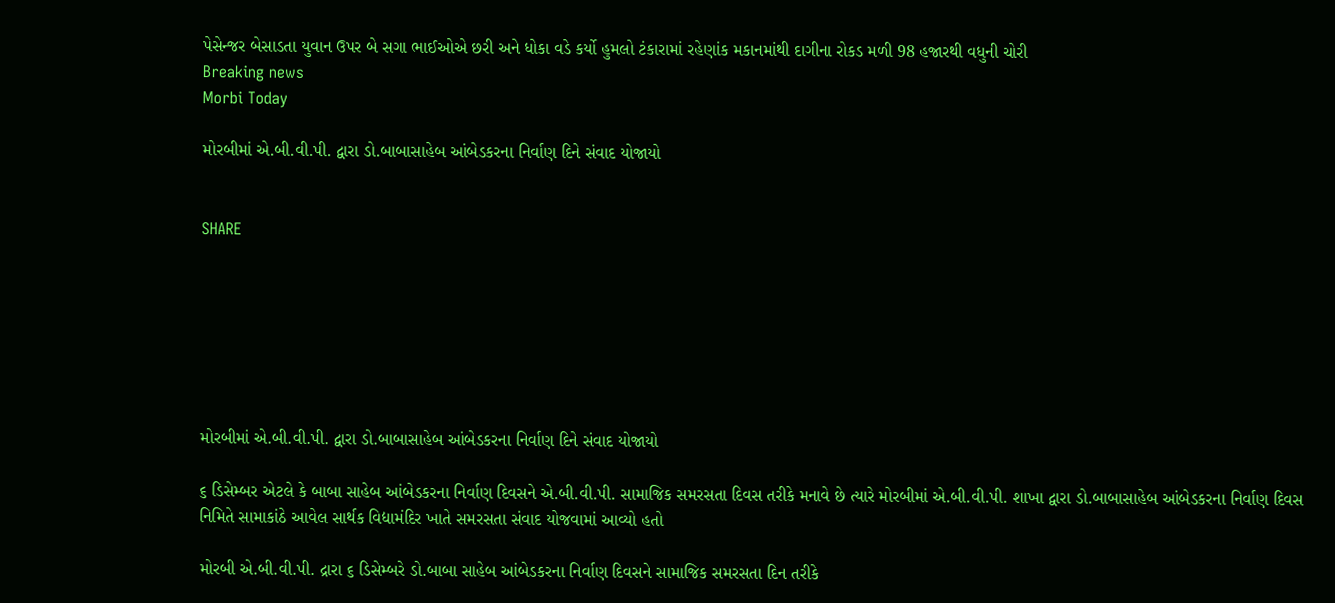પેસેન્જર બેસાડતા યુવાન ઉપર બે સગા ભાઈઓએ છરી અને ધોકા વડે કર્યો હુમલો ટંકારામાં રહેણાંક મકાનમાંથી દાગીના રોકડ મળી 98 હજારથી વધુની ચોરી
Breaking news
Morbi Today

મોરબીમાં એ.બી.વી.પી. દ્વારા ડો.બાબાસાહેબ આંબેડકરના નિર્વાણ દિને સંવાદ યોજાયો


SHARE







મોરબીમાં એ.બી.વી.પી. દ્વારા ડો.બાબાસાહેબ આંબેડકરના નિર્વાણ દિને સંવાદ યોજાયો

૬ ડિસેમ્બર એટલે કે બાબા સાહેબ આંબેડકરના નિર્વાણ દિવસને એ.બી.વી.પી. સામાજિક સમરસતા દિવસ તરીકે મનાવે છે ત્યારે મોરબીમાં એ.બી.વી.પી. શાખા દ્વારા ડો.બાબાસાહેબ આંબેડકરના નિર્વાણ દિવસ નિમિતે સામાકાંઠે આવેલ સાર્થક વિદ્યામંદિર ખાતે સમરસતા સંવાદ યોજવામાં આવ્યો હતો

મોરબી એ.બી.વી.પી. દ્રારા ૬ ડિસેમ્બરે ડો.બાબા સાહેબ આંબેડકરના નિર્વાણ દિવસને સામાજિક સમરસતા દિન તરીકે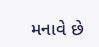મનાવે છે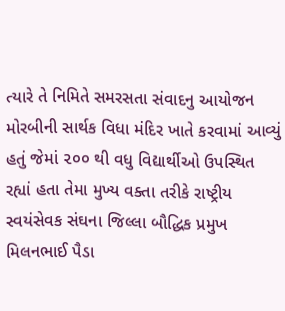ત્યારે તે નિમિતે સમરસતા સંવાદનુ આયોજન મોરબીની સાર્થક વિધા મંદિર ખાતે કરવામાં આવ્યું હતું જેમાં ૨૦૦ થી વધુ વિદ્યાર્થીઓ ઉપસ્થિત રહ્યાં હતા તેમા મુખ્ય વક્તા તરીકે રાષ્ટ્રીય સ્વયંસેવક સંઘના જિલ્લા બૌદ્ધિક પ્રમુખ મિલનભાઈ પૈડા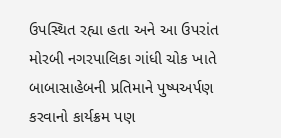ઉપસ્થિત રહ્યા હતા અને આ ઉપરાંત મોરબી નગરપાલિકા ગાંધી ચોક ખાતે બાબાસાહેબની પ્રતિમાને પુષ્પઅર્પણ  કરવાનો કાર્યક્રમ પણ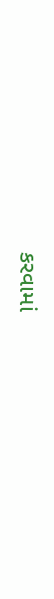કરવામાં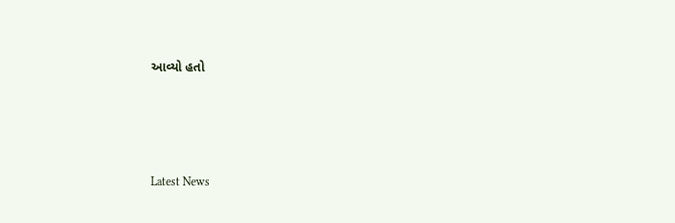આવ્યો હતો






Latest News